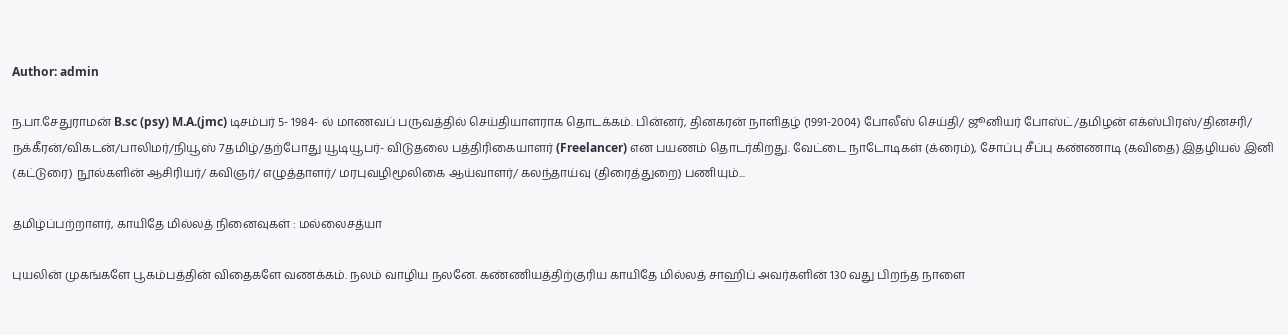Author: admin

ந.பா.சேதுராமன் B.sc (psy) M.A.(jmc) டிசம்பர் 5- 1984- ல் மாணவப் பருவத்தில் செய்தியாளராக தொடக்கம். பின்னர், தினகரன் நாளிதழ் (1991-2004) போலீஸ் செய்தி/ ஜூனியர் போஸ்ட்/தமிழன் எக்ஸ்பிரஸ்/தினசரி/ நக்கீரன்/விகடன்/பாலிமர்/நியூஸ் 7தமிழ்/தற்போது யூடியூபர்- விடுதலை பத்திரிகையாளர் (Freelancer) என பயணம் தொடர்கிறது. வேட்டை நாடோடிகள் (க்ரைம்), சோப்பு சீப்பு கண்ணாடி (கவிதை) இதழியல் இனி (கட்டுரை) நூல்களின் ஆசிரியர்/ கவிஞர்/ எழுத்தாளர்/ மரபுவழிமூலிகை ஆய்வாளர்/ கலந்தாய்வு (திரைத்துறை) பணியும்...

தமிழ்ப்பற்றாளர், காயிதே மில்லத் நினைவுகள் : மல்லைசத்யா

புயலின் முகங்களே பூகம்பத்தின் விதைகளே வணக்கம். நலம் வாழிய நலனே. கண்ணியத்திற்குரிய காயிதே மில்லத் சாஹிப் அவர்களின் 130 வது பிறந்த நாளை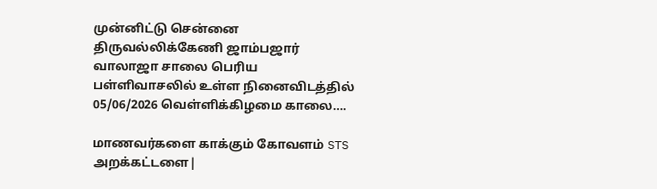முன்னிட்டு சென்னை திருவல்லிக்கேணி ஜாம்பஜார் வாலாஜா சாலை பெரிய பள்ளிவாசலில் உள்ள நினைவிடத்தில் 05/06/2026 வெள்ளிக்கிழமை காலை….

மாணவர்களை காக்கும் கோவளம் STS அறக்கட்டளை|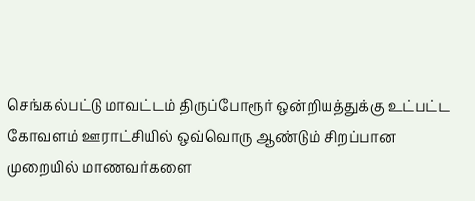செங்கல்பட்டு மாவட்டம் திருப்போரூர் ஒன்றியத்துக்கு உட்பட்ட கோவளம் ஊராட்சியில் ஒவ்வொரு ஆண்டும் சிறப்பான முறையில் மாணவர்களை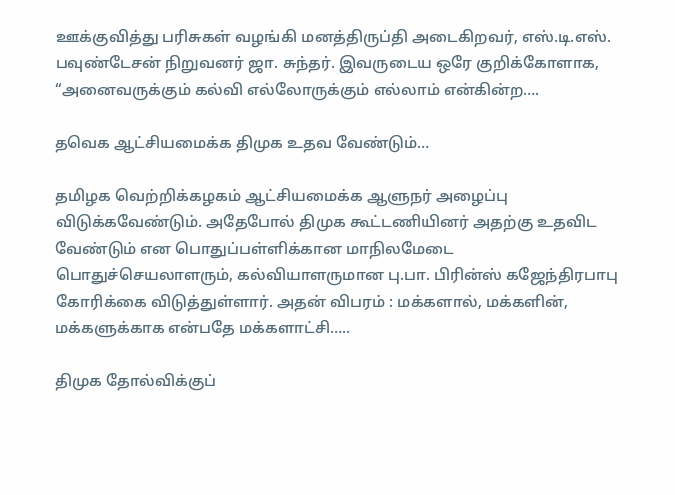ஊக்குவித்து பரிசுகள் வழங்கி மனத்திருப்தி அடைகிறவர், எஸ்.டி.எஸ். பவுண்டேசன் நிறுவனர் ஜா. சுந்தர். இவருடைய ஒரே குறிக்கோளாக, “அனைவருக்கும் கல்வி எல்லோருக்கும் எல்லாம் என்கின்ற….

தவெக ஆட்சியமைக்க திமுக உதவ வேண்டும்…

தமிழக வெற்றிக்கழகம் ஆட்சியமைக்க ஆளுநர் அழைப்பு விடுக்கவேண்டும். அதேபோல் திமுக கூட்டணியினர் அதற்கு உதவிட வேண்டும் என பொதுப்பள்ளிக்கான மாநிலமேடை பொதுச்செயலாளரும், கல்வியாளருமான பு.பா. பிரின்ஸ் கஜேந்திரபாபு கோரிக்கை விடுத்துள்ளார். அதன் விபரம் : மக்களால், மக்களின், மக்களுக்காக என்பதே மக்களாட்சி…..

திமுக தோல்விக்குப்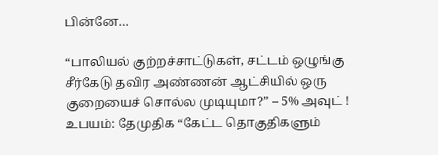பின்னே…

“பாலியல் குற்றச்சாட்டுகள், சட்டம் ஒழுங்கு சீர்கேடு தவிர அண்ணன் ஆட்சியில் ஒரு குறையைச் சொல்ல முடியுமா?” – 5% அவுட் ! உபயம்: தேமுதிக “கேட்ட தொகுதிகளும்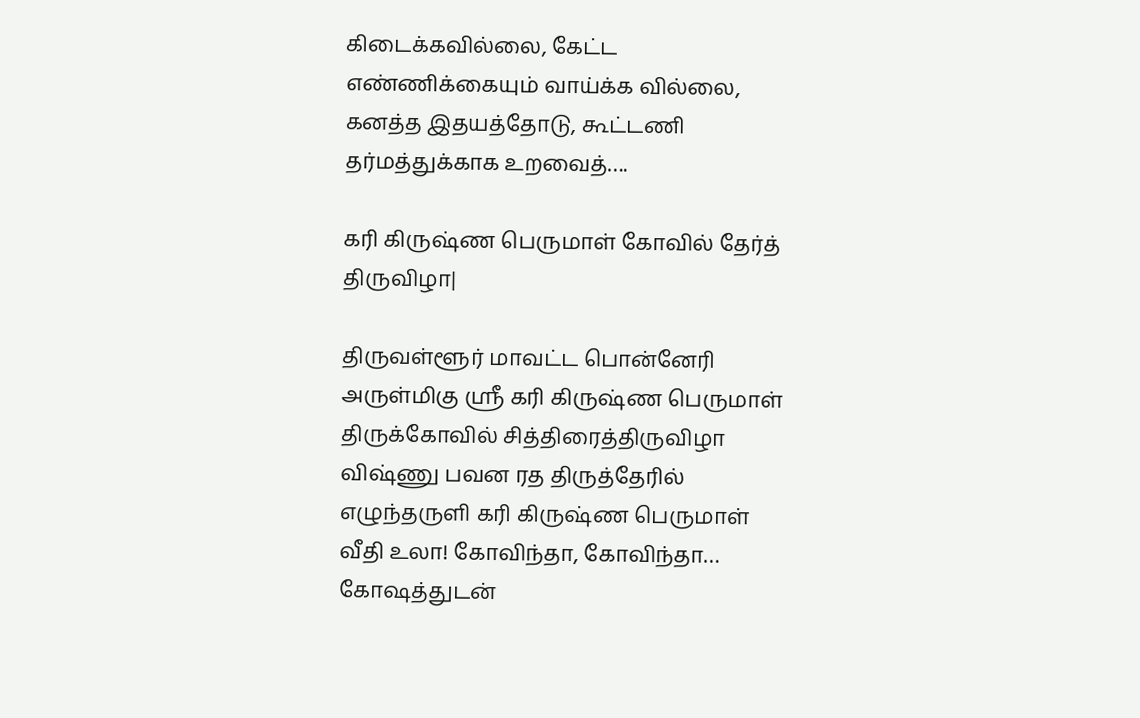கிடைக்கவில்லை, கேட்ட எண்ணிக்கையும் வாய்க்க வில்லை, கனத்த இதயத்தோடு, கூட்டணி தர்மத்துக்காக உறவைத்….

கரி கிருஷ்ண பெருமாள் கோவில் தேர்த் திருவிழா|

திருவள்ளூர் மாவட்ட பொன்னேரி அருள்மிகு ஸ்ரீ கரி கிருஷ்ண பெருமாள் திருக்கோவில் சித்திரைத்திருவிழா விஷ்ணு பவன ரத திருத்தேரில் எழுந்தருளி கரி கிருஷ்ண பெருமாள் வீதி உலா! கோவிந்தா, கோவிந்தா… கோஷத்துடன்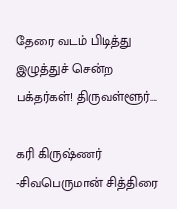தேரை வடம் பிடித்து இழுத்துச் சென்ற பக்தர்கள்! திருவள்ளூர்….

கரி கிருஷ்ணர் -சிவபெருமான் சித்திரை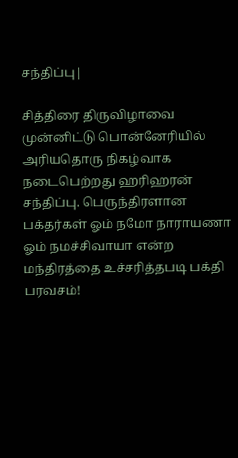சந்திப்பு|

சித்திரை திருவிழாவை முன்னிட்டு பொன்னேரியில் அரியதொரு நிகழ்வாக நடைபெற்றது ஹரிஹரன் சந்திப்பு. பெருந்திரளான பக்தர்கள் ஓம் நமோ நாராயணா ஓம் நமச்சிவாயா என்ற மந்திரத்தை உச்சரித்தபடி பக்தி பரவசம்!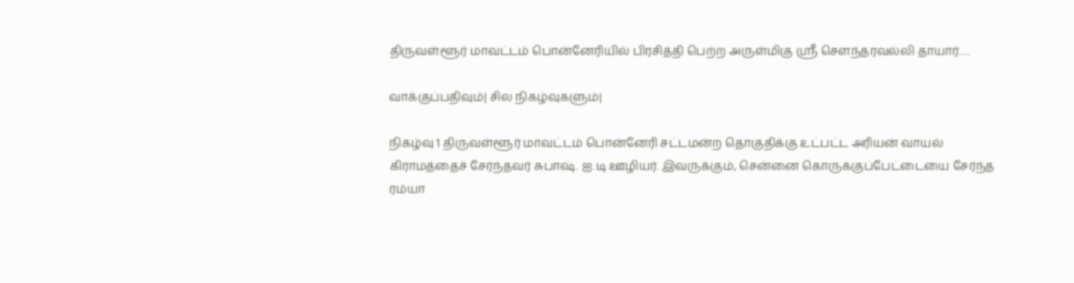திருவள்ளூர் மாவட்டம் பொன்னேரியில் பிரசித்தி பெற்ற அருள்மிகு ஸ்ரீ சௌந்தரவல்லி தாயார்….

வாக்குப்பதிவும்| சில நிகழ்வுகளும்|

நிகழ்வு 1 திருவள்ளூர் மாவட்டம் பொன்னேரி சட்டமன்ற தொகுதிக்கு உட்பட்ட அரியன் வாயல் கிராமத்தைச் சேர்ந்தவர் சுபாஷ். ஐ.டி ஊழியர். இவருக்கும், சென்னை கொருக்குப்பேட்டையை சேர்ந்த ரம்யா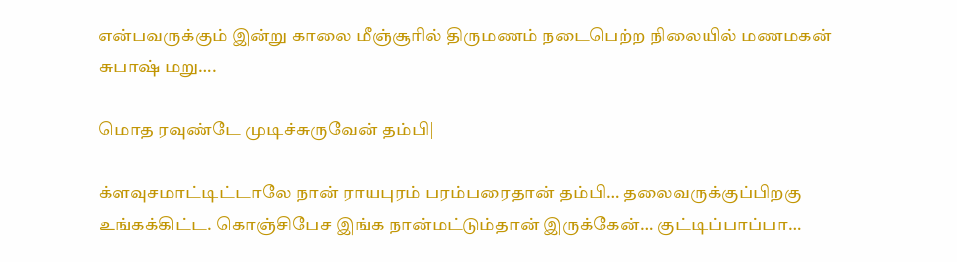என்பவருக்கும் இன்று காலை மீஞ்சூரில் திருமணம் நடைபெற்ற நிலையில் மணமகன் சுபாஷ் மறு….

மொத ரவுண்டே முடிச்சுருவேன் தம்பி|

க்ளவுசமாட்டிட்டாலே நான் ராயபுரம் பரம்பரைதான் தம்பி… தலைவருக்குப்பிறகு உங்கக்கிட்ட. கொஞ்சிபேச இங்க நான்மட்டும்தான் இருக்கேன்… குட்டிப்பாப்பா…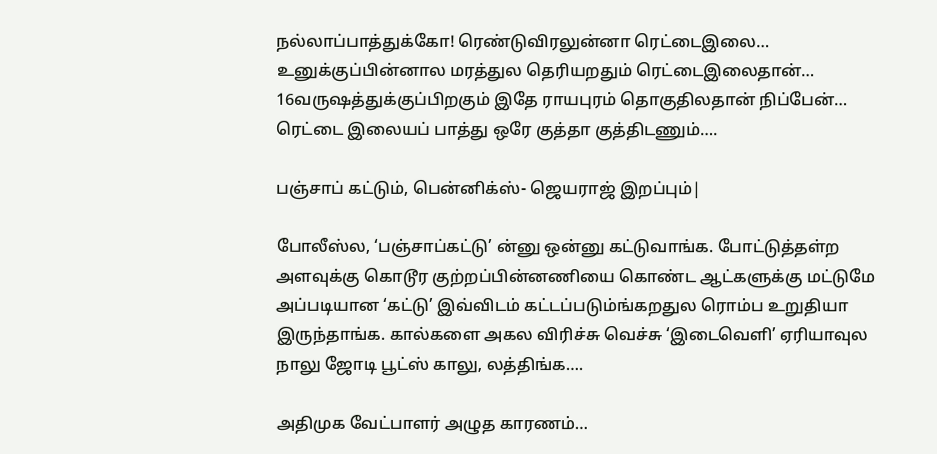நல்லாப்பாத்துக்கோ! ரெண்டுவிரலுன்னா ரெட்டைஇலை… உனுக்குப்பின்னால மரத்துல தெரியறதும் ரெட்டைஇலைதான்… 16வருஷத்துக்குப்பிறகும் இதே ராயபுரம் தொகுதிலதான் நிப்பேன்… ரெட்டை இலையப் பாத்து ஒரே குத்தா குத்திடணும்….

பஞ்சாப் கட்டும், பென்னிக்ஸ்- ஜெயராஜ் இறப்பும்|

போலீஸ்ல, ‘பஞ்சாப்கட்டு’ ன்னு ஒன்னு கட்டுவாங்க. போட்டுத்தள்ற அளவுக்கு கொடூர குற்றப்பின்னணியை கொண்ட ஆட்களுக்கு மட்டுமே அப்படியான ‘கட்டு’ இவ்விடம் கட்டப்படும்ங்கறதுல ரொம்ப உறுதியா இருந்தாங்க. கால்களை அகல விரிச்சு வெச்சு ‘இடைவெளி’ ஏரியாவுல நாலு ஜோடி பூட்ஸ் காலு, லத்திங்க….

அதிமுக வேட்பாளர் அழுத காரணம்…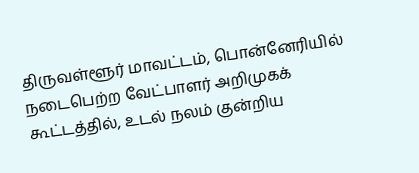திருவள்ளூர் மாவட்டம், பொன்னேரியில் நடைபெற்ற வேட்பாளர் அறிமுகக் கூட்டத்தில், உடல் நலம் குன்றிய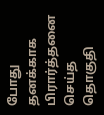போது தனக்காக பிரார்த்தனை செய்த தொகுதி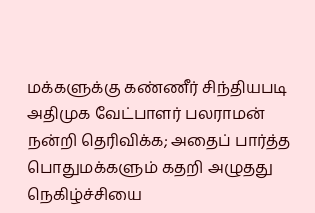மக்களுக்கு கண்ணீர் சிந்தியபடி அதிமுக வேட்பாளர் பலராமன் நன்றி தெரிவிக்க; அதைப் பார்த்த பொதுமக்களும் கதறி அழுதது நெகிழ்ச்சியை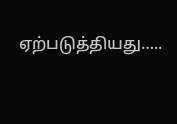ஏற்படுத்தியது…..